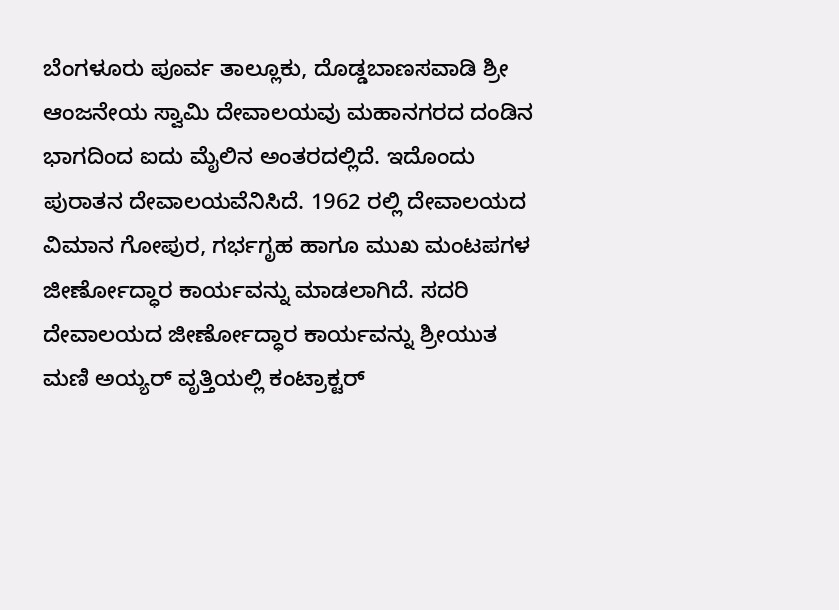ಬೆಂಗಳೂರು ಪೂರ್ವ ತಾಲ್ಲೂಕು, ದೊಡ್ಡಬಾಣಸವಾಡಿ ಶ್ರೀ ಆಂಜನೇಯ ಸ್ವಾಮಿ ದೇವಾಲಯವು ಮಹಾನಗರದ ದಂಡಿನ ಭಾಗದಿಂದ ಐದು ಮೈಲಿನ ಅಂತರದಲ್ಲಿದೆ. ಇದೊಂದು ಪುರಾತನ ದೇವಾಲಯವೆನಿಸಿದೆ. 1962 ರಲ್ಲಿ ದೇವಾಲಯದ ವಿಮಾನ ಗೋಪುರ, ಗರ್ಭಗೃಹ ಹಾಗೂ ಮುಖ ಮಂಟಪಗಳ ಜೀರ್ಣೋದ್ಧಾರ ಕಾರ್ಯವನ್ನು ಮಾಡಲಾಗಿದೆ. ಸದರಿ ದೇವಾಲಯದ ಜೀರ್ಣೋದ್ಧಾರ ಕಾರ್ಯವನ್ನು ಶ್ರೀಯುತ ಮಣಿ ಅಯ್ಯರ್ ವೃತ್ತಿಯಲ್ಲಿ ಕಂಟ್ರಾಕ್ಟರ್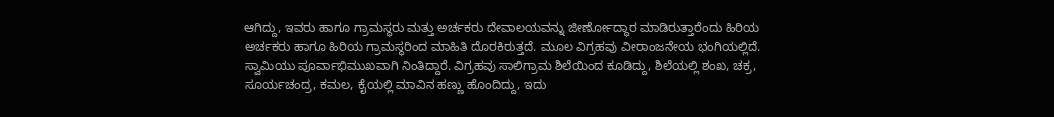ಆಗಿದ್ದು, ಇವರು ಹಾಗೂ ಗ್ರಾಮಸ್ಥರು ಮತ್ತು ಅರ್ಚಕರು ದೇವಾಲಯವನ್ನು ಜೀರ್ಣೋದ್ಧಾರ ಮಾಡಿರುತ್ತಾರೆಂದು ಹಿರಿಯ ಅರ್ಚಕರು ಹಾಗೂ ಹಿರಿಯ ಗ್ರಾಮಸ್ಥರಿಂದ ಮಾಹಿತಿ ದೊರಕಿರುತ್ತದೆ. ಮೂಲ ವಿಗ್ರಹವು ವೀರಾಂಜನೇಯ ಭಂಗಿಯಲ್ಲಿದೆ. ಸ್ವಾಮಿಯು ಪೂರ್ವಾಭಿಮುಖವಾಗಿ ನಿಂತಿದ್ದಾರೆ. ವಿಗ್ರಹವು ಸಾಲಿಗ್ರಾಮ ಶಿಲೆಯಿಂದ ಕೂಡಿದ್ದು, ಶಿಲೆಯಲ್ಲಿ ಶಂಖ, ಚಕ್ರ, ಸೂರ್ಯಚಂದ್ರ, ಕಮಲ, ಕೈಯಲ್ಲಿ ಮಾವಿನ ಹಣ್ಣು ಹೊಂದಿದ್ದು, ಇದು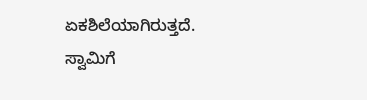ಏಕಶಿಲೆಯಾಗಿರುತ್ತದೆ. ಸ್ವಾಮಿಗೆ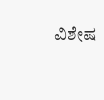ವಿಶೇಷ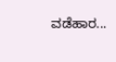ವಡೆಹಾರ...